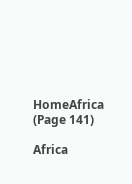HomeAfrica (Page 141)

Africa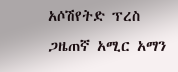አሶሽየትድ ፕረስ ጋዜጠኛ አሚር አማን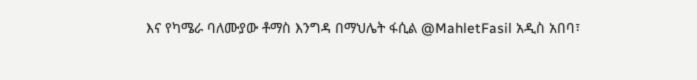እና የካሜራ ባለሙያው ቶማስ እንግዳ በማህሌት ፋሲል @MahletFasil አዲስ አበባ፣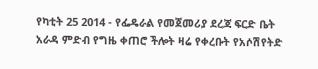የካቲት 25 2014 - የፌዴራል የመጀመሪያ ደረጃ ፍርድ ቤት አራዳ ምድብ የግዜ ቀጠሮ ችሎት ዛሬ የቀረቡት የአሶሽየትድ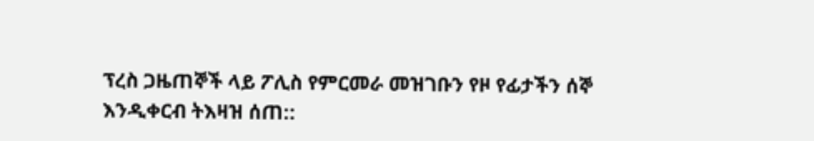ፕረስ ጋዜጠኞች ላይ ፖሊስ የምርመራ መዝገቡን የዞ የፊታችን ሰኞ እንዲቀርብ ትእዛዝ ሰጠ::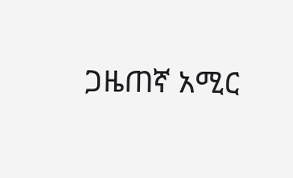ጋዜጠኛ አሚር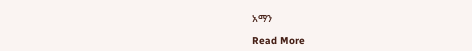አማን

Read More